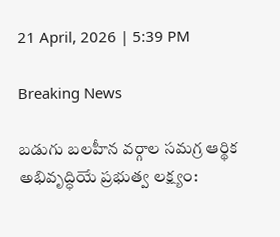21 April, 2026 | 5:39 PM

Breaking News

బడుగు బలహీన వర్గాల సమగ్ర ఆర్థిక అభివృద్ధియే ప్రభుత్వ లక్ష్యం: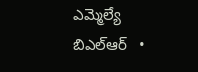ఎమ్మెల్యే బిఎల్ఆర్   •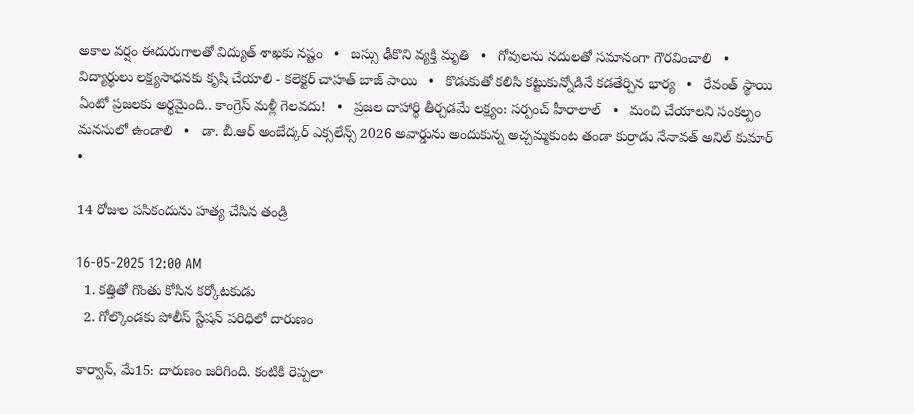అకాల వర్షం ఈదురుగాలతో విద్యుత్ శాఖకు నష్టం   •   బస్సు ఢీకొని వ్యక్తి మృతి   •   గోవులను నదులతో సమానంగా గౌరవించాలి   •   విద్యార్థులు లక్ష్యసాధనకు కృషి చేయాలి - కలెక్టర్ చాహత్ బాజ్ పాయి   •   కొడుకుతో కలిసి కట్టుకున్నోడినే కడతేర్చిన భార్య   •   రేవంత్ స్థాయి ఏంటో ప్రజలకు అర్థమైంది.. కాంగ్రెస్ మళ్లీ గెలవదు!   •   ప్రజల దాహార్థి తీర్చడమే లక్ష్యం: సర్పంచ్ హీరాలాల్   •   మంచి చేయాలని సంకల్పం మనసులో ఉండాలి   •   డా. బీ.ఆర్ అంబేద్కర్ ఎక్సలేన్స్ 2026 అవార్డును అందుకున్న అచ్చమ్మకుంట తండా కుర్రాడు నేనావత్ అనిల్ కుమార్   •

14 రోజుల పసికందును హత్య చేసిన తండ్రి

16-05-2025 12:00 AM
  1. కత్తితో గొంతు కోసిన కర్కోటకుడు
  2. గోల్కొండకు పోలీస్ స్టేషన్ పరిధిలో దారుణం

కార్వాన్, మే15: దారుణం జరిగింది. కంటికి రెప్పలా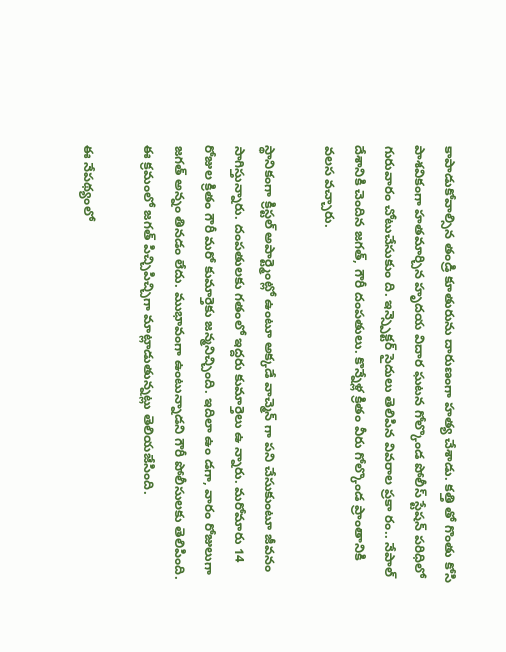కాపాడుకోవాల్సిన తండ్రి కూతురును దారుణంగా హత్య చేశాడు. కత్తి తో గొంతు కోసి పాశవికంగా హతమార్చిన హృదయ విదార ఘటన గోల్కొండ పోలీస్ స్టేషన్ పరిధిలో గురువారం చోటుచేసుకుం ది. ఇన్స్పెక్టర్ సైదులు తెలిపిన వివరాల ప్రకా రం.. నేపాల్ దేశానికి చెందిన జగత్, గౌరీ దంపతులు. కొన్నేళ్ల క్రితం వీరు గోల్కొండ ప్రాంతానికి వలస వచ్చారు.

స్థానికంగా క్రిస్టల్ అపార్ట్మెంట్లో ఉంటూ అక్కడే వాచ్మెన్ గా పని చేసుకుంటూ జీవనం సాగిస్తున్నారు. దంపతులకు గతంలో ఇద్దరు కుమార్తెలు ఉ న్నారు. మరోమారు 14 రోజుల క్రితం గౌరీ మరో కుమార్తెకు జన్మనిచ్చింది. ఇదిలా ఉం డగా, వారం రోజులుగా జగత్ అన్నం తినడం లేదు. ముభావంగా ఉంటున్నాడని గౌరీ పోలీసులకు తెలిపింది. ఈ క్రమంలో జగత్ పిచ్చిపిచ్చిగా మాట్లాడుతున్నట్లు తెలియజేసింది.

ఈ నేపథ్యంలో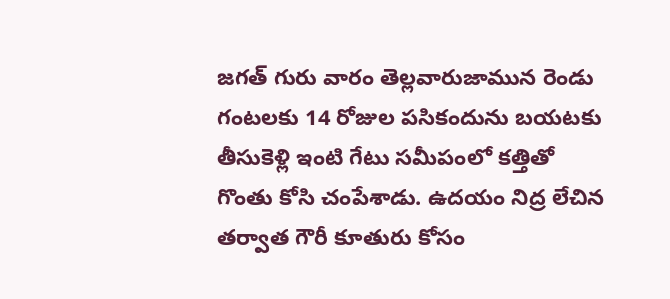జగత్ గురు వారం తెల్లవారుజామున రెండు గంటలకు 14 రోజుల పసికందును బయటకు తీసుకెళ్లి ఇంటి గేటు సమీపంలో కత్తితో గొంతు కోసి చంపేశాడు. ఉదయం నిద్ర లేచిన తర్వాత గౌరీ కూతురు కోసం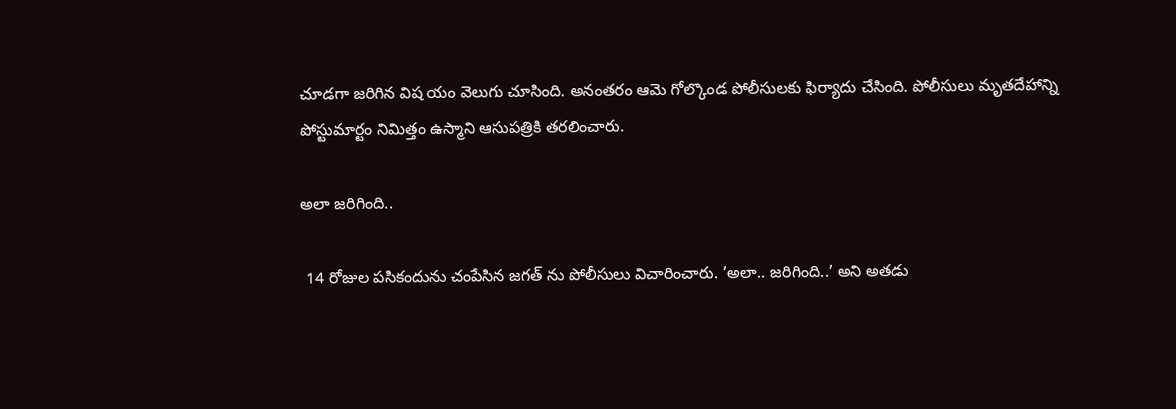చూడగా జరిగిన విష యం వెలుగు చూసింది. అనంతరం ఆమె గోల్కొండ పోలీసులకు ఫిర్యాదు చేసింది. పోలీసులు మృతదేహాన్ని పోస్టుమార్టం నిమిత్తం ఉస్మాని ఆసుపత్రికి తరలించారు.

అలా జరిగింది..

 14 రోజుల పసికందును చంపేసిన జగత్ ను పోలీసులు విచారించారు. ’అలా.. జరిగింది..’ అని అతడు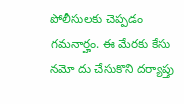పోలీసులకు చెప్పడం గమనార్హం. ఈ మేరకు కేసు నమో దు చేసుకొని దర్యాప్తు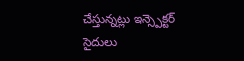చేస్తున్నట్లు ఇన్స్పెక్టర్  సైదులు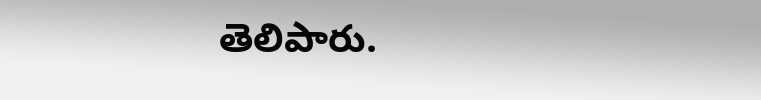తెలిపారు.